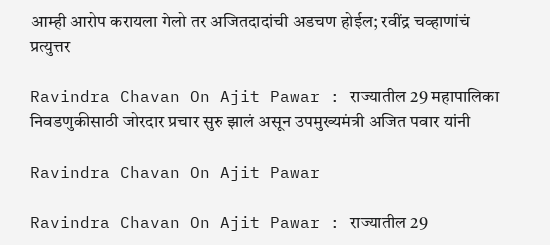आम्ही आरोप करायला गेलो तर अजितदादांची अडचण होईल; रवींद्र चव्हाणांचं प्रत्युत्तर

Ravindra Chavan On Ajit Pawar : राज्यातील 29 महापालिका निवडणुकीसाठी जोरदार प्रचार सुरु झालं असून उपमुख्यमंत्री अजित पवार यांनी

Ravindra Chavan On Ajit Pawar

Ravindra Chavan On Ajit Pawar : राज्यातील 29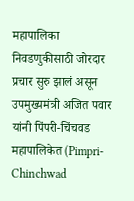महापालिका निवडणुकीसाठी जोरदार प्रचार सुरु झालं असून उपमुख्यमंत्री अजित पवार यांनी पिंपरी-चिंचवड महापालिकेत (Pimpri-Chinchwad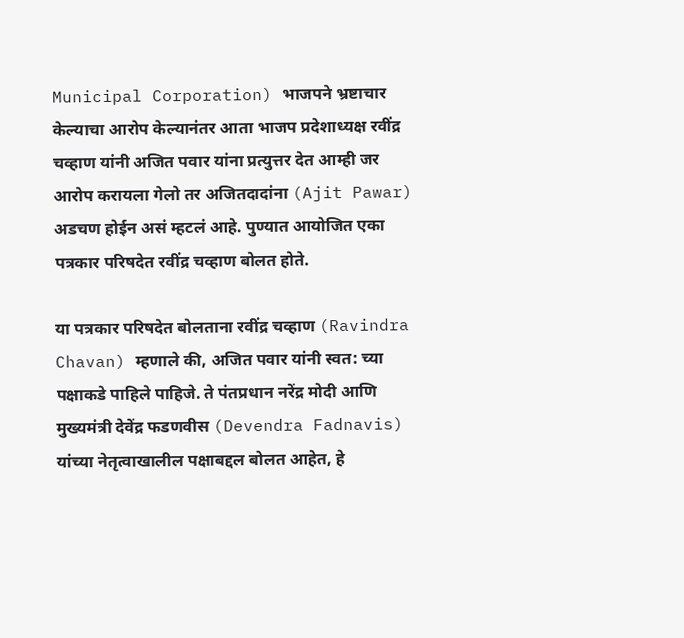Municipal Corporation) भाजपने भ्रष्टाचार केल्याचा आरोप केल्यानंतर आता भाजप प्रदेशाध्यक्ष रवींद्र चव्हाण यांनी अजित पवार यांना प्रत्युत्तर देत आम्ही जर आरोप करायला गेलो तर अजितदादांना (Ajit Pawar) अडचण होईन असं म्हटलं आहे. पुण्यात आयोजित एका पत्रकार परिषदेत रवींद्र चव्हाण बोलत होते.

या पत्रकार परिषदेत बोलताना रवींद्र चव्हाण (Ravindra Chavan) म्हणाले की, अजित पवार यांनी स्वत: च्या पक्षाकडे पाहिले पाहिजे. ते पंतप्रधान नरेंद्र मोदी आणि मुख्यमंत्री देवेंद्र फडणवीस (Devendra Fadnavis) यांच्या नेतृत्वाखालील पक्षाबद्दल बोलत आहेत, हे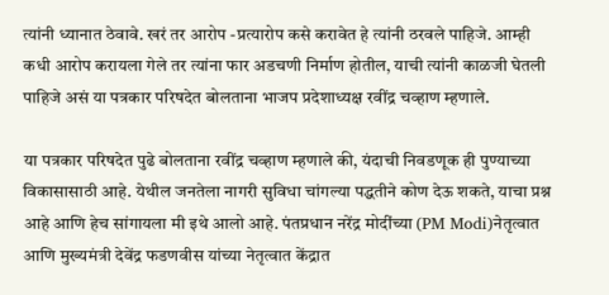त्यांनी ध्यानात ठेवावे. खरं तर आरोप -प्रत्यारोप कसे करावेत हे त्यांनी ठरवले पाहिजे. आम्ही कधी आरोप करायला गेले तर त्यांना फार अडचणी निर्माण होतील, याची त्यांनी काळजी घेतली पाहिजे असं या पत्रकार परिषदेत बोलताना भाजप प्रदेशाध्यक्ष रवींद्र चव्हाण म्हणाले.

या पत्रकार परिषदेत पुढे बोलताना रवींद्र चव्हाण म्हणाले की, यंदाची निवडणूक ही पुण्याच्या विकासासाठी आहे. येथील जनतेला नागरी सुविधा चांगल्या पद्धतीने कोण देऊ शकते, याचा प्रश्न आहे आणि हेच सांगायला मी इथे आलो आहे. पंतप्रधान नरेंद्र मोदींच्या (PM Modi)नेतृत्वात आणि मुख्यमंत्री देवेंद्र फडणवीस यांच्या नेतृत्वात केंद्रात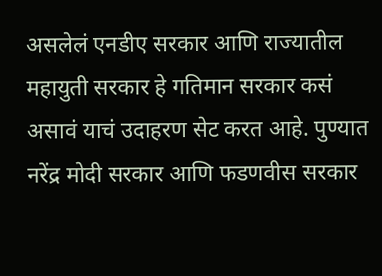असलेलं एनडीए सरकार आणि राज्यातील महायुती सरकार हे गतिमान सरकार कसं असावं याचं उदाहरण सेट करत आहे. पुण्यात नरेंद्र मोदी सरकार आणि फडणवीस सरकार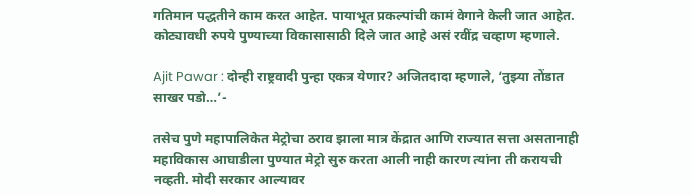गतिमान पद्धतीने काम करत आहेत. पायाभूत प्रकल्पांची कामं वेगाने केली जात आहेत. कोट्यावधी रुपये पुण्याच्या विकासासाठी दिले जात आहे असं रवींद्र चव्हाण म्हणाले.

Ajit Pawar : दोन्ही राष्ट्रवादी पुन्हा एकत्र येणार? अजितदादा म्हणाले, ‘तुझ्या तोंडात साखर पडो…’-

तसेच पुणे महापालिकेत मेट्रोचा ठराव झाला मात्र केंद्रात आणि राज्यात सत्ता असतानाही महाविकास आघाडीला पुण्यात मेट्रो सुरु करता आली नाही कारण त्यांना ती करायची नव्हती. मोदी सरकार आल्यावर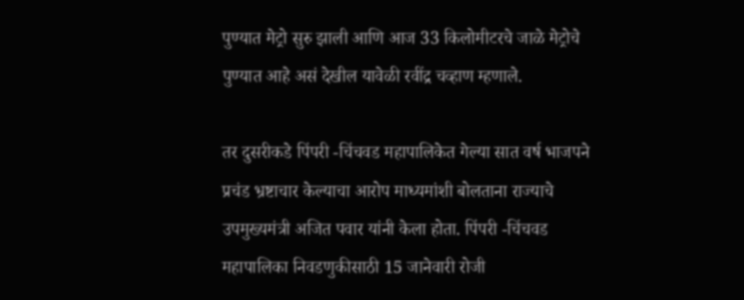पुण्यात मेट्रो सुरु झाली आणि आज 33 किलोमीटरचे जाळे मेट्रोचे पुण्यात आहे असं देखील यावेळी रवींद्र चव्हाण म्हणाले.

तर दुसरीकडे पिंपरी -चिंचवड महापालिकेत गेल्या सात वर्ष भाजपने प्रचंड भ्रष्टाचार केल्याचा आरोप माध्यमांशी बोलताना राज्याचे उपमुख्यमंत्री अजित पवार यांनी केला होता. पिंपरी -चिंचवड महापालिका निवडणुकीसाठी 15 जानेवारी रोजी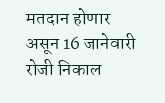मतदान होणार असून 16 जानेवारी रोजी निकाल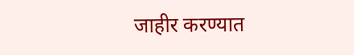जाहीर करण्यात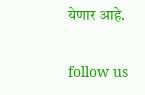येणार आहे.

follow us